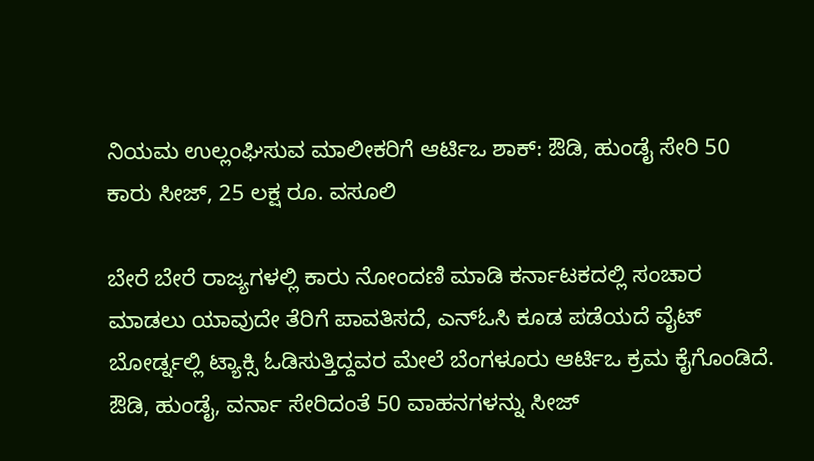ನಿಯಮ ಉಲ್ಲಂಘಿಸುವ ಮಾಲೀಕರಿಗೆ ಆರ್ಟಿಒ ಶಾಕ್: ಔಡಿ, ಹುಂಡೈ ಸೇರಿ 50 ಕಾರು ಸೀಜ್, 25 ಲಕ್ಷ ರೂ. ವಸೂಲಿ

ಬೇರೆ ಬೇರೆ ರಾಜ್ಯಗಳಲ್ಲಿ ಕಾರು ನೋಂದಣಿ ಮಾಡಿ ಕರ್ನಾಟಕದಲ್ಲಿ ಸಂಚಾರ ಮಾಡಲು ಯಾವುದೇ ತೆರಿಗೆ ಪಾವತಿಸದೆ, ಎನ್ಓಸಿ ಕೂಡ ಪಡೆಯದೆ ವೈಟ್ ಬೋರ್ಡ್ನಲ್ಲಿ ಟ್ಯಾಕ್ಸಿ ಓಡಿಸುತ್ತಿದ್ದವರ ಮೇಲೆ ಬೆಂಗಳೂರು ಆರ್ಟಿಒ ಕ್ರಮ ಕೈಗೊಂಡಿದೆ. ಔಡಿ, ಹುಂಡೈ, ವರ್ನಾ ಸೇರಿದಂತೆ 50 ವಾಹನಗಳನ್ನು ಸೀಜ್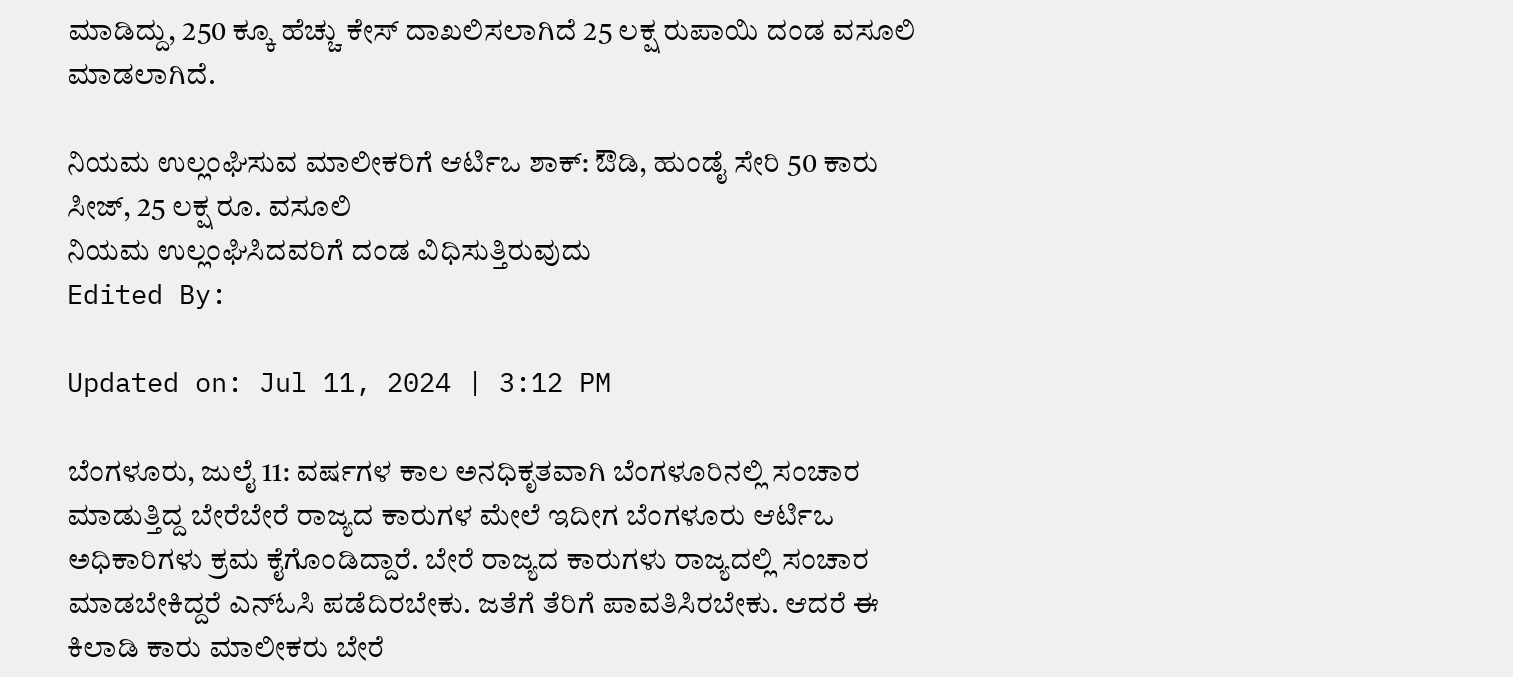ಮಾಡಿದ್ದು, 250 ಕ್ಕೂ ಹೆಚ್ಚು ಕೇಸ್ ದಾಖಲಿಸಲಾಗಿದೆ 25 ಲಕ್ಷ ರುಪಾಯಿ ದಂಡ ವಸೂಲಿ ಮಾಡಲಾಗಿದೆ.

ನಿಯಮ ಉಲ್ಲಂಘಿಸುವ ಮಾಲೀಕರಿಗೆ ಆರ್ಟಿಒ ಶಾಕ್: ಔಡಿ, ಹುಂಡೈ ಸೇರಿ 50 ಕಾರು ಸೀಜ್, 25 ಲಕ್ಷ ರೂ. ವಸೂಲಿ
ನಿಯಮ ಉಲ್ಲಂಘಿಸಿದವರಿಗೆ ದಂಡ ವಿಧಿಸುತ್ತಿರುವುದು
Edited By:

Updated on: Jul 11, 2024 | 3:12 PM

ಬೆಂಗಳೂರು, ಜುಲೈ 11: ವರ್ಷಗಳ ಕಾಲ ಅನಧಿಕೃತವಾಗಿ ಬೆಂಗಳೂರಿನಲ್ಲಿ ಸಂಚಾರ ಮಾಡುತ್ತಿದ್ದ ಬೇರೆಬೇರೆ ರಾಜ್ಯದ ಕಾರುಗಳ ಮೇಲೆ ಇದೀಗ ಬೆಂಗಳೂರು ಆರ್ಟಿಒ ಅಧಿಕಾರಿಗಳು ಕ್ರಮ ಕೈಗೊಂಡಿದ್ದಾರೆ. ಬೇರೆ ರಾಜ್ಯದ ಕಾರುಗಳು ರಾಜ್ಯದಲ್ಲಿ ಸಂಚಾರ ಮಾಡಬೇಕಿದ್ದರೆ ಎನ್ಓಸಿ ಪಡೆದಿರಬೇಕು. ಜತೆಗೆ ತೆರಿಗೆ ಪಾವತಿಸಿರಬೇಕು. ಆದರೆ ಈ ಕಿಲಾಡಿ ಕಾರು ಮಾಲೀಕರು ಬೇರೆ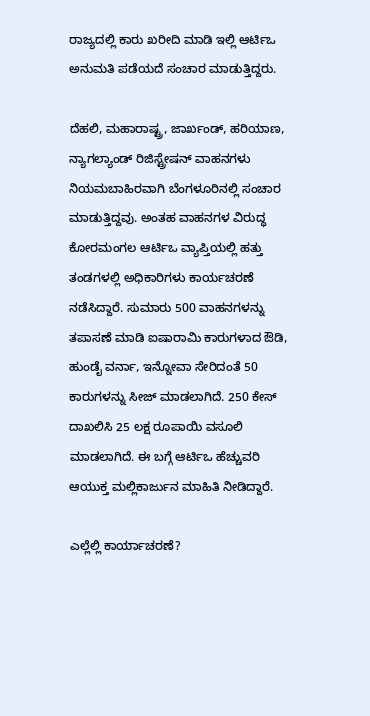ರಾಜ್ಯದಲ್ಲಿ ಕಾರು ಖರೀದಿ ಮಾಡಿ ಇಲ್ಲಿ ಆರ್ಟಿಒ ಅನುಮತಿ ಪಡೆಯದೆ ಸಂಚಾರ ಮಾಡುತ್ತಿದ್ದರು.

ದೆಹಲಿ, ಮಹಾರಾಷ್ಟ್ರ, ಜಾರ್ಖಂಡ್, ಹರಿಯಾಣ, ನ್ಯಾಗಲ್ಯಾಂಡ್ ರಿಜಿಸ್ಟ್ರೇಷನ್ ವಾಹನಗಳು ನಿಯಮಬಾಹಿರವಾಗಿ ಬೆಂಗಳೂರಿನಲ್ಲಿ ಸಂಚಾರ ಮಾಡುತ್ತಿದ್ದವು. ಅಂತಹ ವಾಹನಗಳ ವಿರುದ್ಧ ಕೋರಮಂಗಲ ಆರ್ಟಿಒ ವ್ಯಾಪ್ತಿಯಲ್ಲಿ ಹತ್ತು ತಂಡಗಳಲ್ಲಿ ಅಧಿಕಾರಿಗಳು ಕಾರ್ಯಚರಣೆ ನಡೆಸಿದ್ದಾರೆ. ಸುಮಾರು 500 ವಾಹನಗಳನ್ನು ತಪಾಸಣೆ ಮಾಡಿ ಐಷಾರಾಮಿ ಕಾರುಗಳಾದ ಔಡಿ, ಹುಂಡೈ ವರ್ನಾ, ಇನ್ನೋವಾ ಸೇರಿದಂತೆ 50 ಕಾರುಗಳನ್ನು ಸೀಜ್ ಮಾಡಲಾಗಿದೆ. 250 ಕೇಸ್ ದಾಖಲಿಸಿ 25 ಲಕ್ಷ ರೂಪಾಯಿ ವಸೂಲಿ ಮಾಡಲಾಗಿದೆ‌. ಈ ಬಗ್ಗೆ ಆರ್ಟಿಒ ಹೆಚ್ಚುವರಿ ಆಯುಕ್ತ ಮಲ್ಲಿಕಾರ್ಜುನ ಮಾಹಿತಿ ನೀಡಿದ್ದಾರೆ.

ಎಲ್ಲೆಲ್ಲಿ ಕಾರ್ಯಾಚರಣೆ?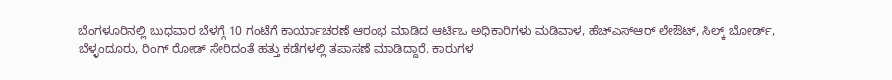ಬೆಂಗಳೂರಿನಲ್ಲಿ ಬುಧವಾರ ಬೆಳಗ್ಗೆ 10 ಗಂಟೆಗೆ ಕಾರ್ಯಾಚರಣೆ ಆರಂಭ ಮಾಡಿದ ಆರ್ಟಿಒ ಅಧಿಕಾರಿಗಳು ಮಡಿವಾಳ, ಹೆಚ್ಎಸ್ಆರ್ ಲೇಔಟ್, ಸಿಲ್ಕ್ ಬೋರ್ಡ್, ಬೆಳ್ಳಂದೂರು, ರಿಂಗ್ ರೋಡ್ ಸೇರಿದಂತೆ ಹತ್ತು ಕಡೆಗಳಲ್ಲಿ ತಪಾಸಣೆ ಮಾಡಿದ್ದಾರೆ. ಕಾರುಗಳ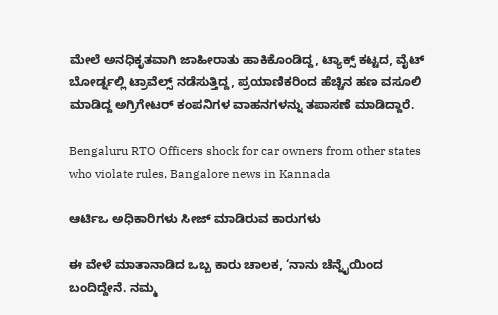ಮೇಲೆ ಅನಧಿಕೃತವಾಗಿ ಜಾಹೀರಾತು ಹಾಕಿಕೊಂಡಿದ್ದ, ಟ್ಯಾಕ್ಸ್ ಕಟ್ಟದ, ವೈಟ್ ಬೋರ್ಡ್ನಲ್ಲಿ ಟ್ರಾವೆಲ್ಸ್ ನಡೆಸುತ್ತಿದ್ದ, ಪ್ರಯಾಣಿಕರಿಂದ ಹೆಚ್ಚಿನ ಹಣ ವಸೂಲಿ ಮಾಡಿದ್ದ ಅಗ್ರಿಗೇಟರ್ ಕಂಪನಿಗಳ ವಾಹನಗಳನ್ನು ತಪಾಸಣೆ ಮಾಡಿದ್ದಾರೆ.

Bengaluru RTO Officers shock for car owners from other states who violate rules, Bangalore news in Kannada

ಆರ್ಟಿಒ ಅಧಿಕಾರಿಗಳು ಸೀಜ್ ಮಾಡಿರುವ ಕಾರುಗಳು

ಈ ವೇಳೆ ಮಾತಾನಾಡಿದ ಒಬ್ಬ ಕಾರು ಚಾಲಕ, ‘ನಾನು ಚೆನ್ನೈಯಿಂದ ಬಂದಿದ್ದೇನೆ. ನಮ್ಮ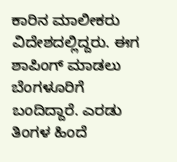ಕಾರಿನ ಮಾಲೀಕರು ವಿದೇಶದಲ್ಲಿದ್ದರು. ಈಗ ಶಾಪಿಂಗ್ ಮಾಡಲು ಬೆಂಗಳೂರಿಗೆ ಬಂದಿದ್ದಾರೆ. ಎರಡು ತಿಂಗಳ ಹಿಂದೆ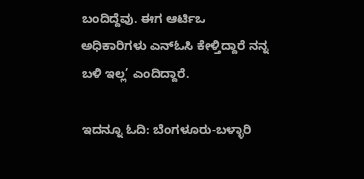ಬಂದಿದ್ದೆವು. ಈಗ ಆರ್ಟಿಒ ಅಧಿಕಾರಿಗಳು ಎನ್ಓಸಿ ಕೇಳ್ತಿದ್ದಾರೆ ನನ್ನ ಬಳಿ ಇಲ್ಲ’ ಎಂದಿದ್ದಾರೆ.

ಇದನ್ನೂ ಓದಿ: ಬೆಂಗಳೂರು-ಬಳ್ಳಾರಿ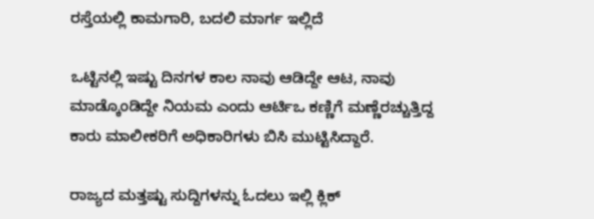ರಸ್ತೆಯಲ್ಲಿ ಕಾಮಗಾರಿ, ಬದಲಿ ಮಾರ್ಗ ಇಲ್ಲಿದೆ

ಒಟ್ಟಿನಲ್ಲಿ ಇಷ್ಟು ದಿನಗಳ ಕಾಲ ನಾವು ಆಡಿದ್ದೇ ಆಟ, ನಾವು ಮಾಡ್ಕೊಂಡಿದ್ದೇ ನಿಯಮ ಎಂದು ಆರ್ಟಿಒ ಕಣ್ಣಿಗೆ ಮಣ್ಣೆರಚ್ಚುತ್ತಿದ್ದ ಕಾರು ಮಾಲೀಕರಿಗೆ ಅಧಿಕಾರಿಗಳು ಬಿಸಿ ಮುಟ್ಟಿಸಿದ್ದಾರೆ.

ರಾಜ್ಯದ ಮತ್ತಷ್ಟು ಸುದ್ದಿಗಳನ್ನು ಓದಲು ಇಲ್ಲಿ ಕ್ಲಿಕ್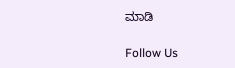ಮಾಡಿ

Follow Us